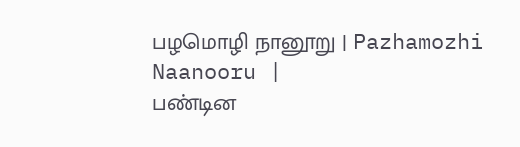பழமொழி நானூறு | Pazhamozhi Naanooru |
பண்டின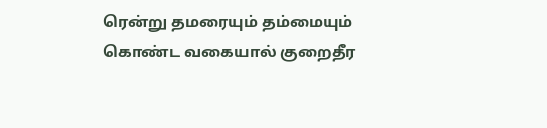ரென்று தமரையும் தம்மையும்
கொண்ட வகையால் குறைதீர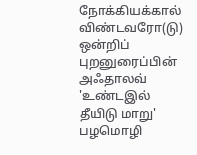நோக்கியக்கால்
விண்டவரோ(டு) ஒன்றிப் புறனுரைப்பின் அஃதாலவ்
'உண்டஇல் தீயிடு மாறு'
பழமொழி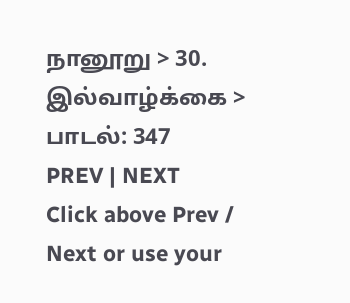நானூறு > 30. இல்வாழ்க்கை > பாடல்: 347
PREV | NEXT
Click above Prev / Next or use your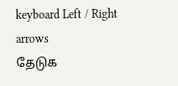keyboard Left / Right arrows
தேடுக